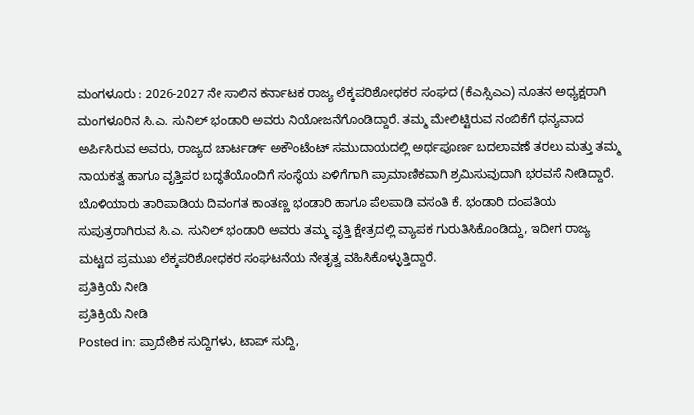ಮಂಗಳೂರು : 2026-2027 ನೇ ಸಾಲಿನ ಕರ್ನಾಟಕ ರಾಜ್ಯ ಲೆಕ್ಕಪರಿಶೋಧಕರ ಸಂಘದ (ಕೆಎಸ್ಸಿಎಎ) ನೂತನ ಅಧ್ಯಕ್ಷರಾಗಿ ಮಂಗಳೂರಿನ ಸಿ.ಎ. ಸುನಿಲ್ ಭಂಡಾರಿ ಅವರು ನಿಯೋಜನೆಗೊಂಡಿದ್ದಾರೆ. ತಮ್ಮ ಮೇಲಿಟ್ಟಿರುವ ನಂಬಿಕೆಗೆ ಧನ್ಯವಾದ ಅರ್ಪಿಸಿರುವ ಅವರು, ರಾಜ್ಯದ ಚಾರ್ಟರ್ಡ್ ಅಕೌಂಟೆಂಟ್ ಸಮುದಾಯದಲ್ಲಿ ಅರ್ಥಪೂರ್ಣ ಬದಲಾವಣೆ ತರಲು ಮತ್ತು ತಮ್ಮ ನಾಯಕತ್ವ ಹಾಗೂ ವೃತ್ತಿಪರ ಬದ್ಧತೆಯೊಂದಿಗೆ ಸಂಸ್ಥೆಯ ಏಳಿಗೆಗಾಗಿ ಪ್ರಾಮಾಣಿಕವಾಗಿ ಶ್ರಮಿಸುವುದಾಗಿ ಭರವಸೆ ನೀಡಿದ್ದಾರೆ.
ಬೊಳಿಯಾರು ತಾರಿಪಾಡಿಯ ದಿವಂಗತ ಕಾಂತಣ್ಣ ಭಂಡಾರಿ ಹಾಗೂ ಪೆಲಪಾಡಿ ವಸಂತಿ ಕೆ. ಭಂಡಾರಿ ದಂಪತಿಯ ಸುಪುತ್ರರಾಗಿರುವ ಸಿ.ಎ. ಸುನಿಲ್ ಭಂಡಾರಿ ಅವರು ತಮ್ಮ ವೃತ್ತಿ ಕ್ಷೇತ್ರದಲ್ಲಿ ವ್ಯಾಪಕ ಗುರುತಿಸಿಕೊಂಡಿದ್ದು, ಇದೀಗ ರಾಜ್ಯ ಮಟ್ಟದ ಪ್ರಮುಖ ಲೆಕ್ಕಪರಿಶೋಧಕರ ಸಂಘಟನೆಯ ನೇತೃತ್ವ ವಹಿಸಿಕೊಳ್ಳುತ್ತಿದ್ದಾರೆ.
ಪ್ರತಿಕ್ರಿಯೆ ನೀಡಿ
ಪ್ರತಿಕ್ರಿಯೆ ನೀಡಿ
Posted in: ಪ್ರಾದೇಶಿಕ ಸುದ್ದಿಗಳು, ಟಾಪ್ ಸುದ್ದಿ,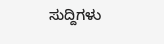ಸುದ್ದಿಗಳು